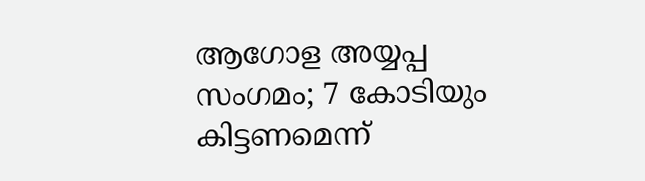ആഗോള അയ്യപ്പ സംഗമം; 7 കോടിയും കിട്ടണമെന്ന്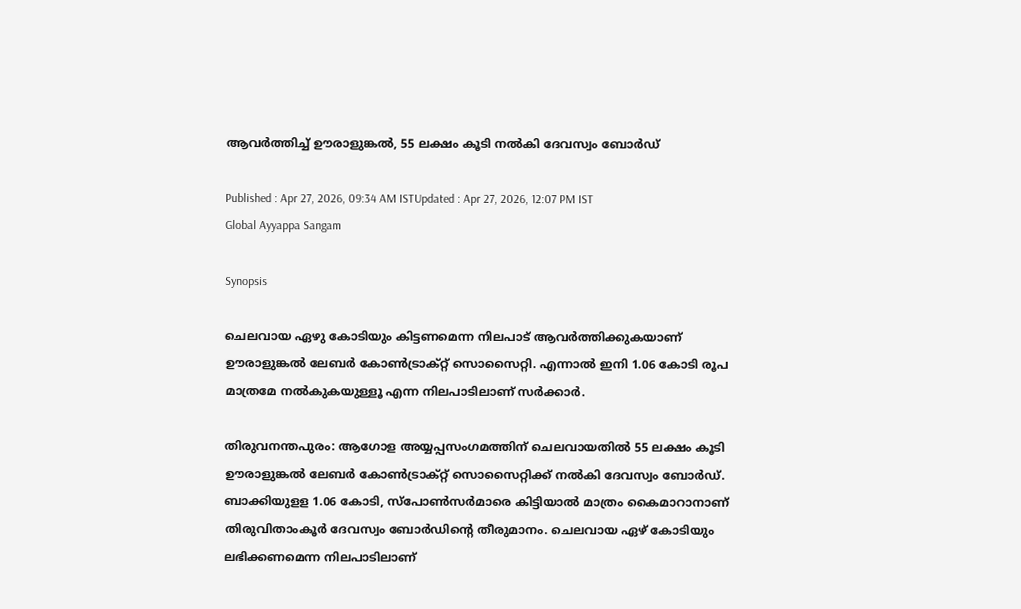ആവർത്തിച്ച് ഊരാളുങ്കൽ, 55 ലക്ഷം കൂടി നൽകി ദേവസ്വം ബോർഡ്

Published : Apr 27, 2026, 09:34 AM ISTUpdated : Apr 27, 2026, 12:07 PM IST
Global Ayyappa Sangam

Synopsis

ചെലവായ ഏഴു കോടിയും കിട്ടണമെന്ന നിലപാട് ആവർത്തിക്കുകയാണ് ഊരാളുങ്കൽ ലേബർ കോൺട്രാക്റ്റ് സൊസൈറ്റി. എന്നാൽ ഇനി 1.06 കോടി രൂപ മാത്രമേ നൽകുകയുള്ളൂ എന്ന നിലപാടിലാണ് സർക്കാർ.

തിരുവനന്തപുരം: ആഗോള അയ്യപ്പസംഗമത്തിന് ചെലവായതിൽ 55 ലക്ഷം കൂടി ഊരാളുങ്കൽ ലേബർ കോൺട്രാക്റ്റ് സൊസൈറ്റിക്ക് നൽകി ദേവസ്വം ബോർഡ്. ബാക്കിയുളള 1.06 കോടി, സ്പോൺസർമാരെ കിട്ടിയാൽ മാത്രം കൈമാറാനാണ് തിരുവിതാംകൂർ ദേവസ്വം ബോർഡിന്‍റെ തീരുമാനം. ചെലവായ ഏഴ് കോടിയും ലഭിക്കണമെന്ന നിലപാടിലാണ്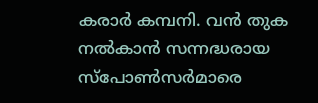കരാർ കമ്പനി. വൻ തുക നൽകാൻ സന്നദ്ധരായ സ്പോൺസർമാരെ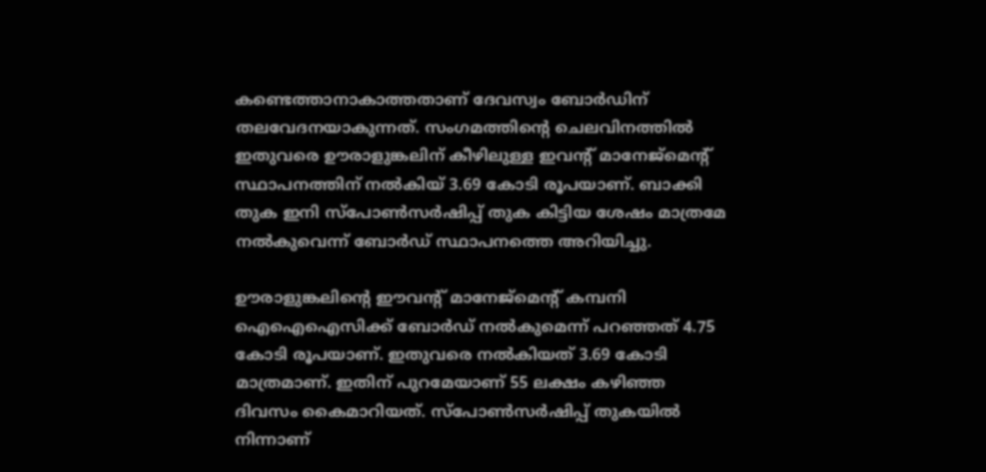കണ്ടെത്താനാകാത്തതാണ് ദേവസ്വം ബോർഡിന് തലവേദനയാകുന്നത്. സംഗമത്തിന്‍റെ ചെലവിനത്തിൽ ഇതുവരെ ഊരാളുങ്കലിന് കീഴിലുള്ള ഇവന്റ് മാനേജ്‌മെന്റ് സ്ഥാപനത്തിന് നൽകിയ്‌ 3.69 കോടി രൂപയാണ്. ബാക്കി തുക ഇനി സ്പോൺസർഷിപ്പ് തുക കിട്ടിയ ശേഷം മാത്രമേ നൽകുവെന്ന് ബോർഡ് സ്ഥാപനത്തെ അറിയിച്ചു.

ഊരാളുങ്കലിന്‍റെ ഈവന്‍റ് മാനേജ്മെന്‍റ് കമ്പനി ഐഐഐസിക്ക് ബോർഡ് നൽകുമെന്ന് പറഞ്ഞത് 4.75 കോടി രൂപയാണ്. ഇതുവരെ നൽകിയത് 3.69 കോടി മാത്രമാണ്. ഇതിന് പുറമേയാണ് 55 ലക്ഷം കഴിഞ്ഞ ദിവസം കൈമാറിയത്. സ്പോൺസർഷിപ്പ് തുകയിൽ നിന്നാണ്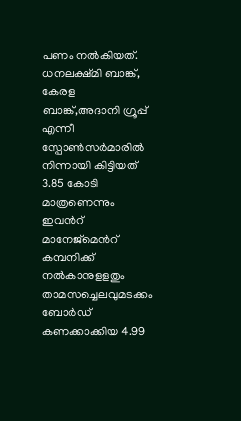പണം നൽകിയത്. ധനലക്ഷ്മി ബാങ്ക്, കേരള ബാങ്ക്,അദാനി ഗ്രൂപ്പ് എന്നീ സ്പോൺസർമാരിൽ നിന്നായി കിട്ടിയത് 3.85 കോടി മാത്രണെന്നും ഇവന്‍റ് മാനേജ്മെന്‍റ് കമ്പനിക്ക് നൽകാനുളളതും താമസച്ചെലവുമടക്കം ബോർഡ് കണക്കാക്കിയ 4.99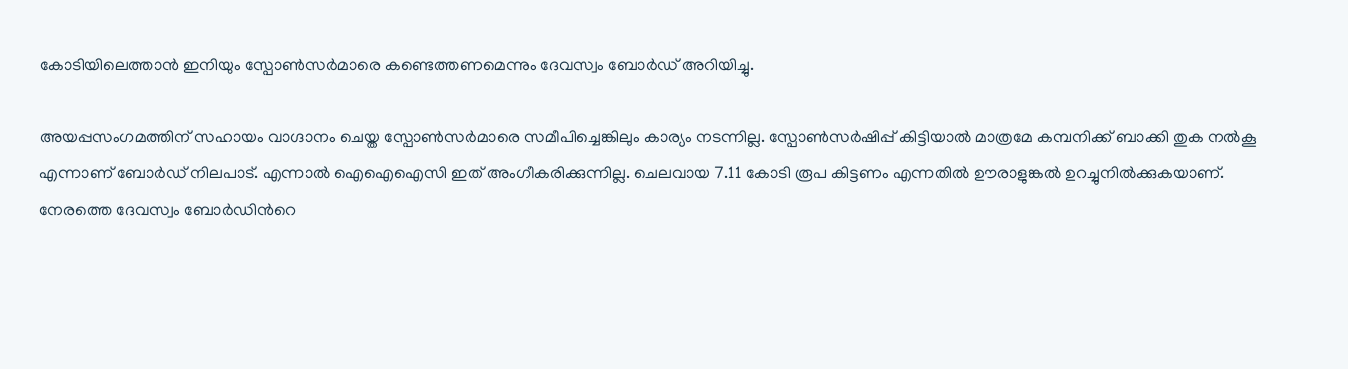കോടിയിലെത്താൻ ഇനിയും സ്പോൺസർമാരെ കണ്ടെത്തണമെന്നും ദേവസ്വം ബോർഡ് അറിയിച്ചു.

അയപ്പസംഗമത്തിന് സഹായം വാഗ്ദാനം ചെയ്ത സ്പോൺസർമാരെ സമീപിച്ചെങ്കിലും കാര്യം നടന്നില്ല. സ്പോൺസർഷിപ്പ് കിട്ടിയാൽ മാത്രമേ കമ്പനിക്ക് ബാക്കി തുക നൽകൂ എന്നാണ് ബോർഡ് നിലപാട്. എന്നാൽ ഐഐഐസി ഇത് അംഗീകരിക്കുന്നില്ല. ചെലവായ 7.11 കോടി രൂപ കിട്ടണം എന്നതിൽ ഊരാളുങ്കൽ ഉറച്ചുനിൽക്കുകയാണ്. നേരത്തെ ദേവസ്വം ബോർഡിന്‍റെ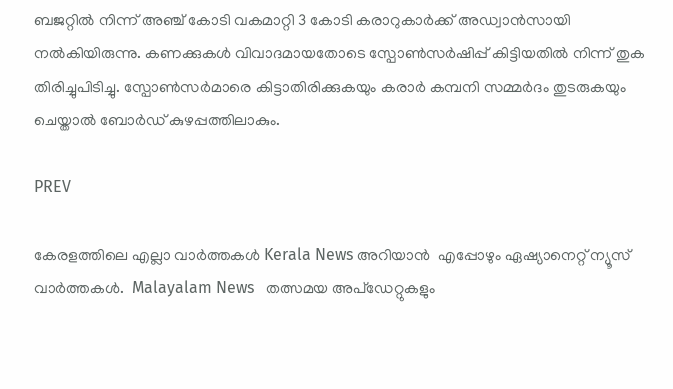ബജറ്റിൽ നിന്ന് അഞ്ച് കോടി വകമാറ്റി 3 കോടി കരാറുകാർക്ക് അഡ്വാൻസായി നൽകിയിരുന്നു. കണക്കുകൾ വിവാദമായതോടെ സ്പോൺസർഷിപ്പ് കിട്ടിയതിൽ നിന്ന് തുക തിരിച്ചുപിടിച്ചു. സ്പോൺസർമാരെ കിട്ടാതിരിക്കുകയും കരാർ കമ്പനി സമ്മർദം തുടരുകയും ചെയ്താൽ ബോർഡ് കുഴപ്പത്തിലാകും.

PREV

കേരളത്തിലെ എല്ലാ വാർത്തകൾ Kerala News അറിയാൻ  എപ്പോഴും ഏഷ്യാനെറ്റ് ന്യൂസ് വാർത്തകൾ.  Malayalam News   തത്സമയ അപ്‌ഡേറ്റുകളും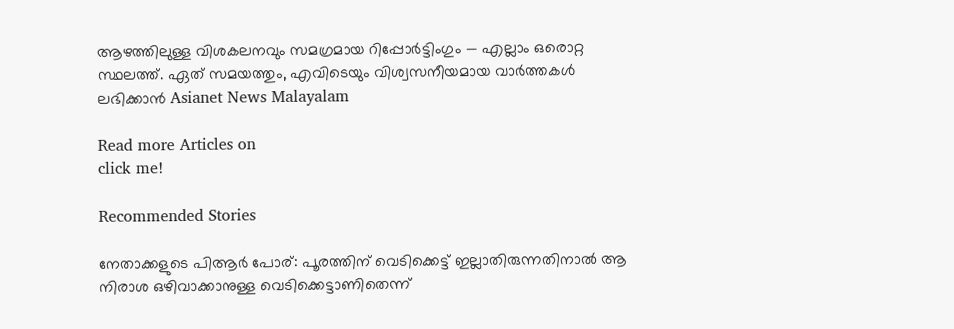ആഴത്തിലുള്ള വിശകലനവും സമഗ്രമായ റിപ്പോർട്ടിംഗും — എല്ലാം ഒരൊറ്റ സ്ഥലത്ത്. ഏത് സമയത്തും, എവിടെയും വിശ്വസനീയമായ വാർത്തകൾ ലഭിക്കാൻ Asianet News Malayalam

Read more Articles on
click me!

Recommended Stories

നേതാക്കളുടെ പിആർ പോര്: പൂരത്തിന് വെടിക്കെട്ട് ഇല്ലാതിരുന്നതിനാൽ ആ നിരാശ ഒഴിവാക്കാനുള്ള വെടിക്കെട്ടാണിതെന്ന്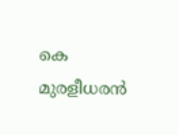കെ മുരളീധരൻ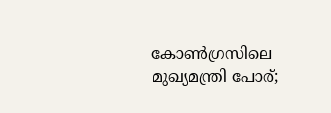കോണ്‍ഗ്രസിലെ മുഖ്യമന്ത്രി പോര്;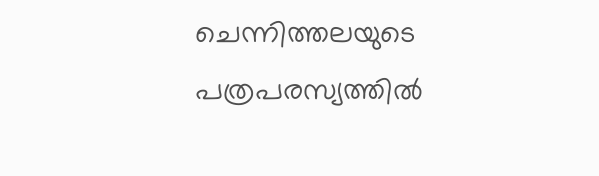ചെന്നിത്തലയുടെ പത്രപരസ്യത്തിൽ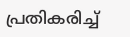പ്രതികരിച്ച്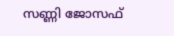സണ്ണി ജോസഫ്